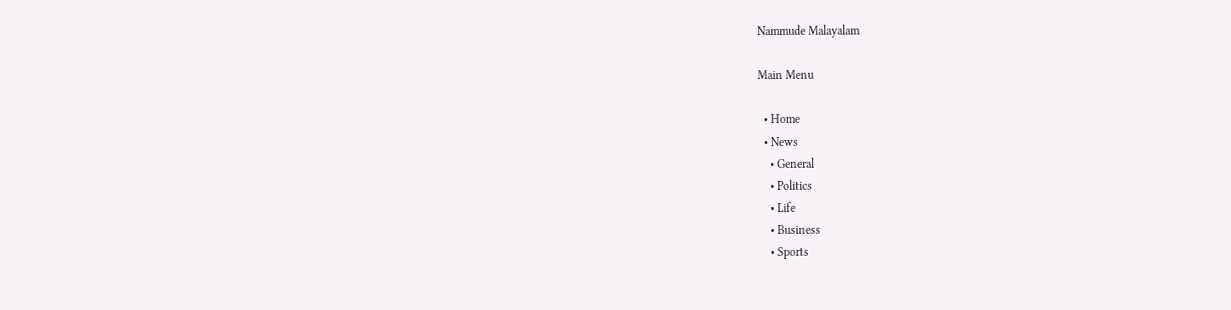Nammude Malayalam

Main Menu

  • Home
  • News
    • General
    • Politics
    • Life
    • Business
    • Sports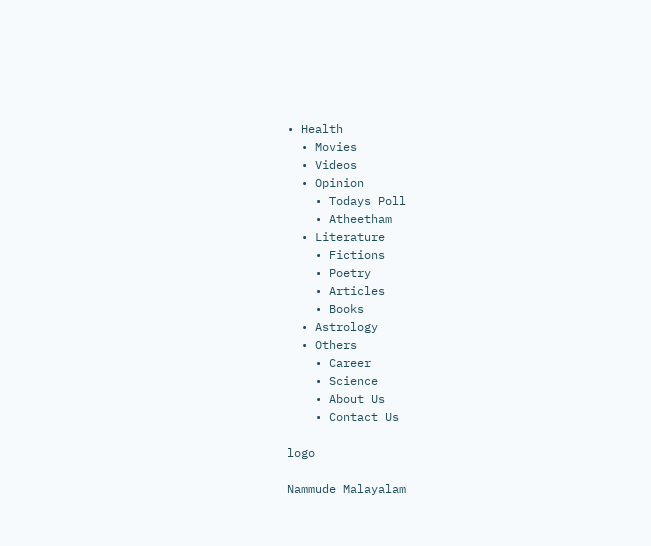• Health
  • Movies
  • Videos
  • Opinion
    • Todays Poll
    • Atheetham
  • Literature
    • Fictions
    • Poetry
    • Articles
    • Books
  • Astrology
  • Others
    • Career
    • Science
    • About Us
    • Contact Us

logo

Nammude Malayalam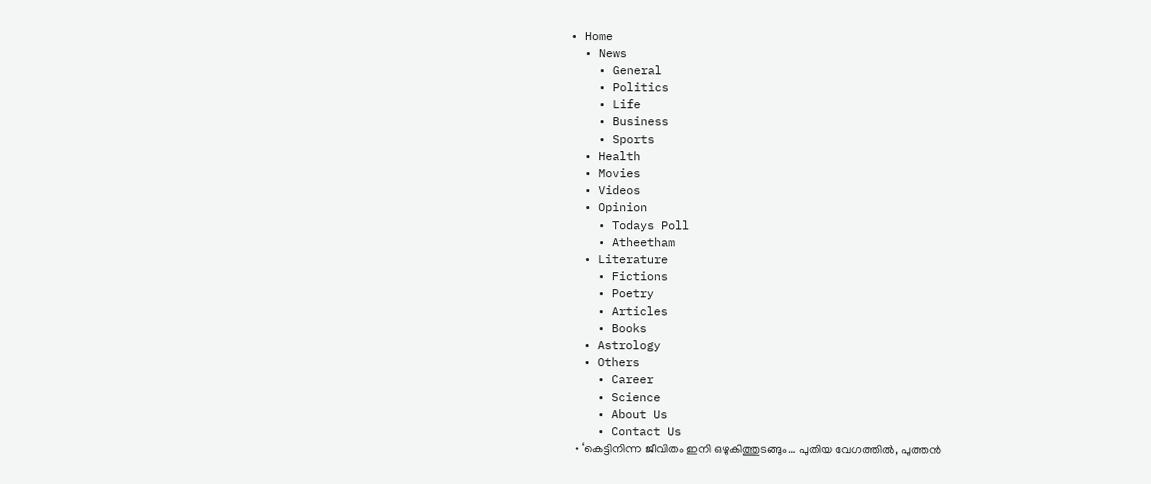• Home
  • News
    • General
    • Politics
    • Life
    • Business
    • Sports
  • Health
  • Movies
  • Videos
  • Opinion
    • Todays Poll
    • Atheetham
  • Literature
    • Fictions
    • Poetry
    • Articles
    • Books
  • Astrology
  • Others
    • Career
    • Science
    • About Us
    • Contact Us
  • ‘കെട്ടിനിന്ന ജീവിതം ഇനി ഒഴുകിത്തുടങ്ങും… പുതിയ വേഗത്തിൽ, പുത്തൻ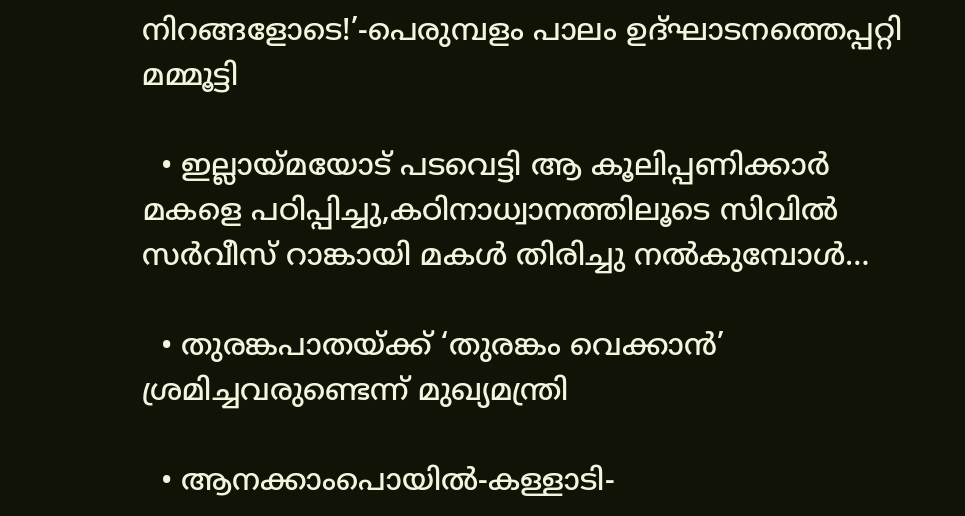നിറങ്ങളോടെ!’-പെരുമ്പളം പാലം ഉദ്ഘാടനത്തെപ്പറ്റി മമ്മൂട്ടി

  • ഇല്ലായ്മയോട് പടവെട്ടി ആ കൂലിപ്പണിക്കാർ മകളെ പഠിപ്പിച്ചു,കഠിനാധ്വാനത്തിലൂടെ സിവിൽ സർവീസ് റാങ്കായി മകൾ തിരിച്ചു നൽകുമ്പോൾ…

  • തുരങ്കപാതയ്ക്ക് ‘തുരങ്കം വെക്കാൻ’ ശ്രമിച്ചവരുണ്ടെന്ന് മുഖ്യമന്ത്രി

  • ആനക്കാംപൊയിൽ-കള്ളാടി-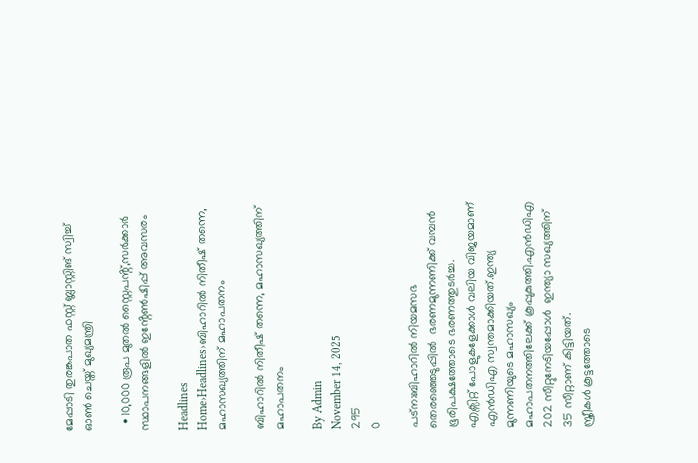മേപ്പാടി തുരങ്കപാത ഫസ്റ്റ് ബ്ലാസ്റ്റിങ് സ്വിച്ച് ഓൺ ചെയ്ത് മുഖ്യമന്ത്രി

  • 10,000 രൂപ മുതൽ സ്റ്റൈപൻ്റ്,സർക്കാർ സ്ഥാപനങ്ങളിൽ ഇൻ്റേൺഷിപ്പ് അവസരം

Headlines
Home›Headlines›ബിഹാറിൽ നിതീഷ് തന്നെ, മഹാസഖ്യത്തിന് മഹാപതനം

ബിഹാറിൽ നിതീഷ് തന്നെ, മഹാസഖ്യത്തിന് മഹാപതനം

By Admin
November 14, 2025
295
0

പട്ന:ബിഹാറിൽ നിയമസഭ തെരഞ്ഞെടുപ്പിൽ  ഭരണമുന്നണിക്ക് വമ്പൻ ഭൂരിപക്ഷത്തോടെ ഭരണത്തുടർച്ച.
എക്സിറ്റ് പോളുകളേക്കാള്‍ വലിയ വിജയമാണ് എന്‍ഡിഎ സ്വന്തമാക്കിയത്.ഇന്ത്യ മുന്നണിയുടെ മഹാസഖ്യം മഹാപതനത്തിലേക്ക് കൂപ്പുകുത്തി.എൻഡിഎ 202 സീറ്റുനേടിയപ്പോള്‍  ഇന്ത്യാ സഖ്യത്തിന് 35 സീറ്റാണ് കിട്ടിയത്.
സ്ത്രീകള്‍ കൂട്ടത്തോടെ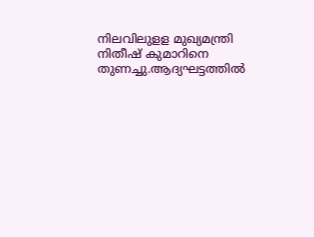നിലവിലുളള മുഖ്യമന്ത്രി നിതീഷ് കുമാറിനെ തുണച്ചു.ആദ്യഘട്ടത്തില്‍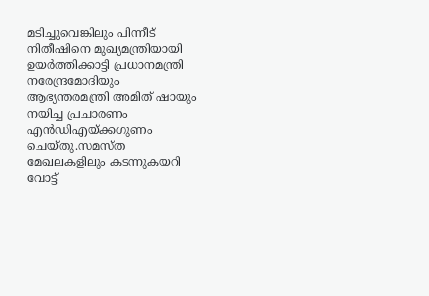മടിച്ചുവെങ്കിലും പിന്നീട് നിതീഷിനെ മുഖ്യമന്ത്രിയായി ഉയർത്തിക്കാട്ടി പ്രധാനമന്ത്രി നരേന്ദ്രമോദിയും ആഭ്യന്തരമന്ത്രി അമിത് ഷായും നയിച്ച പ്രചാരണം എൻഡിഎയ്ക്കഗുണം ചെയ്തു.സമസ്ത മേഖലകളിലും കടന്നുകയറി വോട്ട്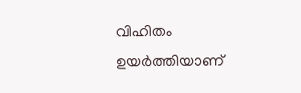വിഹിതം ഉയർത്തിയാണ്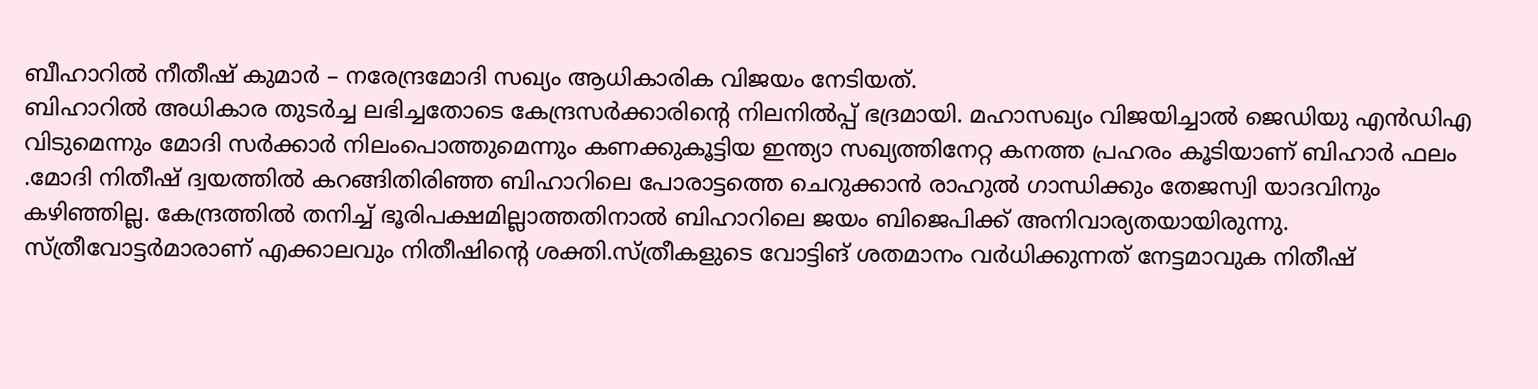ബീഹാറിൽ നീതീഷ് കുമാർ – നരേന്ദ്രമോദി സഖ്യം ആധികാരിക വിജയം നേടിയത്.
ബിഹാറില്‍ അധികാര തുടര്‍ച്ച ലഭിച്ചതോടെ കേന്ദ്രസര്‍ക്കാരിന്‍റെ നിലനില്‍പ്പ് ഭദ്രമായി. മഹാസഖ്യം വിജയിച്ചാല്‍ ജെഡിയു എന്‍ഡിഎ വിടുമെന്നും മോദി സര്‍ക്കാര്‍ നിലംപൊത്തുമെന്നും കണക്കുകൂട്ടിയ ഇന്ത്യാ സഖ്യത്തിനേറ്റ കനത്ത പ്രഹരം കൂടിയാണ് ബിഹാര്‍ ഫലം .മോദി നിതീഷ് ദ്വയത്തില്‍ കറങ്ങിതിരിഞ്ഞ ബിഹാറിലെ പോരാട്ടത്തെ ചെറുക്കാന്‍ രാഹുല്‍ ഗാന്ധിക്കും തേജസ്വി യാദവിനും കഴിഞ്ഞില്ല. കേന്ദ്രത്തില്‍ തനിച്ച് ഭൂരിപക്ഷമില്ലാത്തതിനാല്‍ ബിഹാറിലെ ജയം ബിജെപിക്ക് അനിവാര്യതയായിരുന്നു.
സ്ത്രീവോട്ടര്‍മാരാണ് എക്കാലവും നിതീഷിന്റെ ശക്തി.സ്ത്രീകളുടെ വോട്ടിങ് ശതമാനം വര്‍ധിക്കുന്നത് നേട്ടമാവുക നിതീഷ്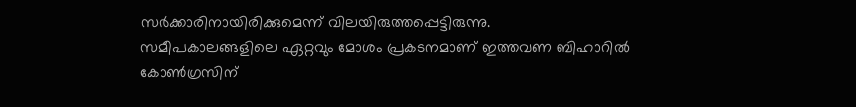സര്‍ക്കാരിനായിരിക്കുമെന്ന് വിലയിരുത്തപ്പെട്ടിരുന്നു.
സമീപകാലങ്ങളിലെ ഏറ്റവും മോശം പ്രകടനമാണ് ഇത്തവണ ബിഹാറിൽ കോൺഗ്രസിന്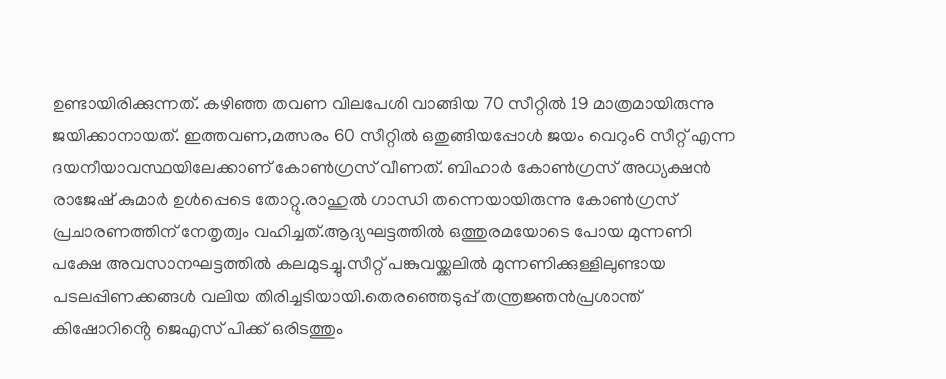ഉണ്ടായിരിക്കുന്നത്. കഴിഞ്ഞ തവണ വിലപേശി വാങ്ങിയ 70 സീറ്റിൽ 19 മാത്രമായിരുന്നു ജയിക്കാനായത്. ഇത്തവണ,മത്സരം 60 സീറ്റിൽ ഒതുങ്ങിയപ്പോൾ ജയം വെറും6 സീറ്റ് എന്ന ദയനീയാവസ്ഥയിലേക്കാണ് കോൺഗ്രസ് വീണത്. ബിഹാർ കോൺഗ്രസ് അധ്യക്ഷൻ രാജേഷ് കുമാർ ഉൾപ്പെടെ തോറ്റു.രാഹുൽ ഗാന്ധി തന്നെയായിരുന്നു കോൺഗ്രസ് പ്രചാരണത്തിന് നേതൃത്വം വഹിച്ചത്.ആദ്യഘട്ടത്തിൽ ഒത്തുരമയോടെ പോയ മുന്നണി പക്ഷേ അവസാനഘട്ടത്തിൽ കലമുടച്ചു.സീറ്റ് പങ്കുവയ്ക്കലിൽ മുന്നണിക്കുള്ളിലുണ്ടായ പടലപ്പിണക്കങ്ങൾ വലിയ തിരിച്ചടിയായി.തെരഞ്ഞെടുപ്പ് തന്ത്രജ്ഞൻപ്രശാന്ത് കിഷോറിൻ്റെ ജെഎസ് പിക്ക് ഒരിടത്തും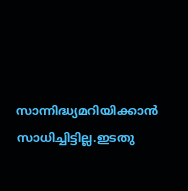സാന്നിദ്ധ്യമറിയിക്കാൻ സാധിച്ചിട്ടില്ല.ഇടതു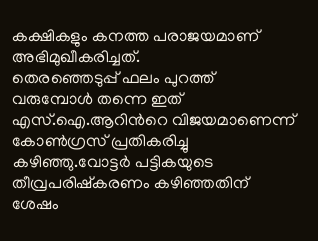കക്ഷികളും കനത്ത പരാജയമാണ് അഭിമുഖീകരിച്ചത്.
തെരഞ്ഞെടുപ്പ് ഫലം പുറത്ത് വരുമ്പോള്‍ തന്നെ ഇത് എസ്.ഐ.ആറിന്‍റെ വിജയമാണെന്ന് കോണ്‍ഗ്രസ് പ്രതികരിച്ചു കഴിഞ്ഞു.വോട്ടര്‍ പട്ടികയുടെ തീവ്രപരിഷ്‌കരണം കഴിഞ്ഞതിന് ശേഷം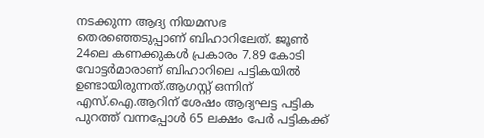നടക്കുന്ന ആദ്യ നിയമസഭ തെരഞ്ഞെടുപ്പാണ് ബിഹാറിലേത്. ജൂണ്‍ 24ലെ കണക്കുകള്‍ പ്രകാരം 7.89 കോടി വോട്ടര്‍മാരാണ് ബിഹാറിലെ പട്ടികയില്‍ ഉണ്ടായിരുന്നത്.ആഗസ്റ്റ് ഒന്നിന് എസ്.ഐ.ആറിന് ശേഷം ആദ്യഘട്ട പട്ടിക പുറത്ത് വന്നപ്പോള്‍ 65 ലക്ഷം പേര്‍ പട്ടികക്ക്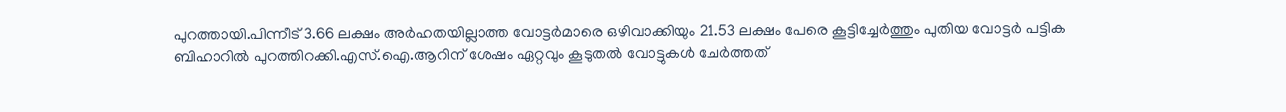പുറത്തായി.പിന്നീട് 3.66 ലക്ഷം അര്‍ഹതയില്ലാത്ത വോട്ടര്‍മാരെ ഒഴിവാക്കിയും 21.53 ലക്ഷം പേരെ കൂട്ടിച്ചേര്‍ത്തും പുതിയ വോട്ടര്‍ പട്ടിക ബിഹാറില്‍ പുറത്തിറക്കി.എസ്.ഐ.ആറിന് ശേഷം ഏറ്റവും കൂടുതല്‍ വോട്ടുകള്‍ ചേര്‍ത്തത്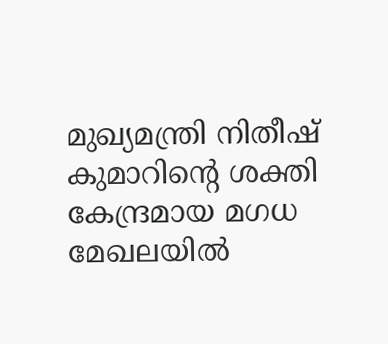മുഖ്യമന്ത്രി നിതീഷ് കുമാറിൻ്റെ ശക്തി കേന്ദ്രമായ മഗധ മേഖലയില്‍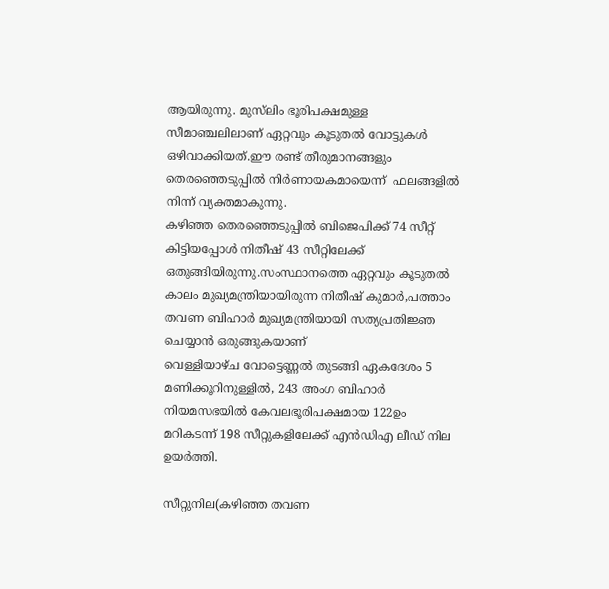ആയിരുന്നു. മുസ്‌ലിം ഭൂരിപക്ഷമുള്ള സീമാഞ്ചലിലാണ് ഏറ്റവും കൂടുതല്‍ വോട്ടുകള്‍ ഒഴിവാക്കിയത്.ഈ രണ്ട് തീരുമാനങ്ങളും തെരഞ്ഞെടുപ്പില്‍ നിര്‍ണായകമായെന്ന്  ഫലങ്ങളില്‍ നിന്ന് വ്യക്തമാകുന്നു.
കഴിഞ്ഞ തെര‍ഞ്ഞെടുപ്പില്‍ ബിജെപിക്ക് 74 സീറ്റ് കിട്ടിയപ്പോൾ നിതീഷ് 43 സീറ്റിലേക്ക് ഒതുങ്ങിയിരുന്നു.സംസ്ഥാനത്തെ ഏറ്റവും കൂടുതൽ കാലം മുഖ്യമന്ത്രിയായിരുന്ന നിതീഷ് കുമാർ,പത്താം തവണ ബിഹാർ മുഖ്യമന്ത്രിയായി സത്യപ്രതിജ്ഞ ചെയ്യാൻ ഒരുങ്ങുകയാണ്
വെള്ളിയാഴ്ച വോട്ടെണ്ണൽ തുടങ്ങി ഏകദേശം 5 മണിക്കൂറിനുള്ളിൽ, 243 അംഗ ബിഹാർ നിയമസഭയിൽ കേവലഭൂരിപക്ഷമായ 122ഉം മറികടന്ന് 198 സീറ്റുകളിലേക്ക് എൻഡിഎ ലീഡ് നില ഉയർത്തി.

സീറ്റുനില(കഴിഞ്ഞ തവണ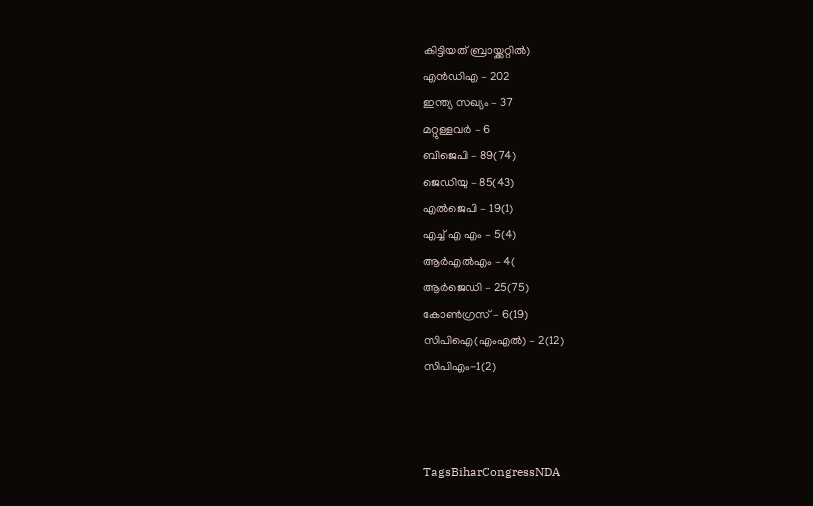കിട്ടിയത് ബ്രായ്ക്കറ്റിൽ)
എൻഡിഎ – 202
ഇന്ത്യ സഖ്യം – 37
മറ്റുള്ളവർ – 6
ബിജെപി – 89(74)
ജെഡിയു – 85(43)
എല്‍ജെപി – 19(1)
എച്ച് എ എം – 5(4)
ആർഎല്‍എം – 4(
ആർജെഡി – 25(75)
കോണ്‍ഗ്രസ് – 6(19)
സിപിഐ(എംഎല്‍) – 2(12)
സിപിഎം-1(2)



TagsBiharCongressNDA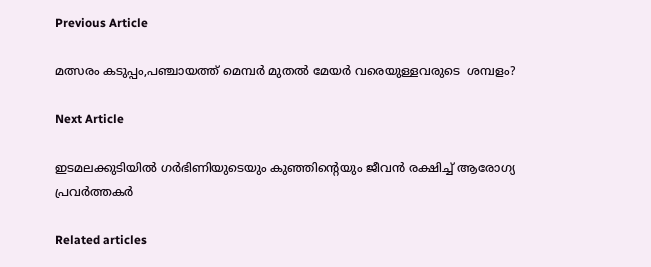Previous Article

മത്സരം കടുപ്പം,പഞ്ചായത്ത് മെമ്പർ മുതൽ മേയർ വരെയുള്ളവരുടെ  ശമ്പളം?

Next Article

ഇടമലക്കുടിയില്‍ ഗര്‍ഭിണിയുടെയും കുഞ്ഞിൻ്റെയും ജീവന്‍ രക്ഷിച്ച് ആരോഗ്യ പ്രവര്‍ത്തകർ

Related articles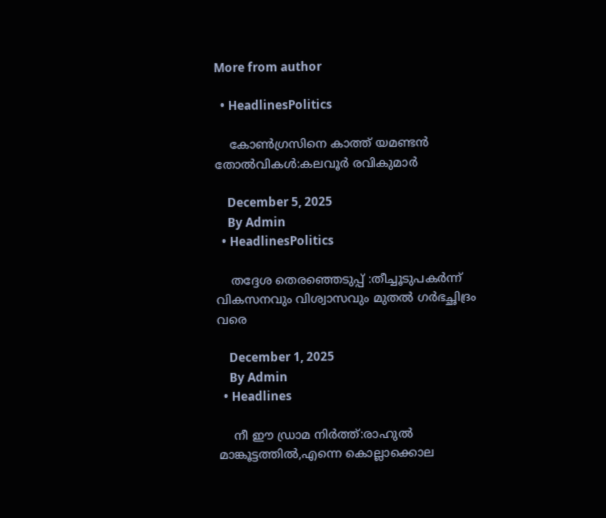More from author

  • HeadlinesPolitics

    കോൺഗ്രസിനെ കാത്ത് യമണ്ടൻ തോൽവികൾ:കലവൂർ രവികുമാർ

    December 5, 2025
    By Admin
  • HeadlinesPolitics

    തദ്ദേശ തെരഞ്ഞെടുപ്പ് :തീച്ചൂടുപകർന്ന് വികസനവും വിശ്വാസവും മുതല്‍ ഗർഭച്ഛിദ്രം വരെ

    December 1, 2025
    By Admin
  • Headlines

    നീ ഈ ഡ്രാമ നിര്‍ത്ത്:രാഹുല്‍ മാങ്കൂട്ടത്തില്‍,എന്നെ കൊല്ലാക്കൊല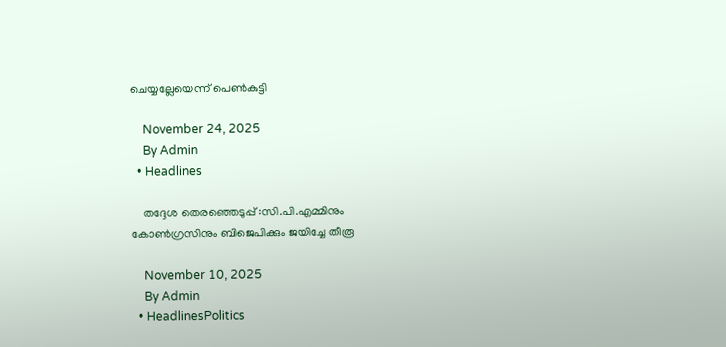ചെയ്യല്ലേയെന്ന് പെണ്‍കുട്ടി

    November 24, 2025
    By Admin
  • Headlines

    തദ്ദേശ തെരഞ്ഞെടുപ്പ് :സി.പി.എമ്മിനും കോൺഗ്രസിനും ബിജെപിക്കും ജയിച്ചേ തീരൂ

    November 10, 2025
    By Admin
  • HeadlinesPolitics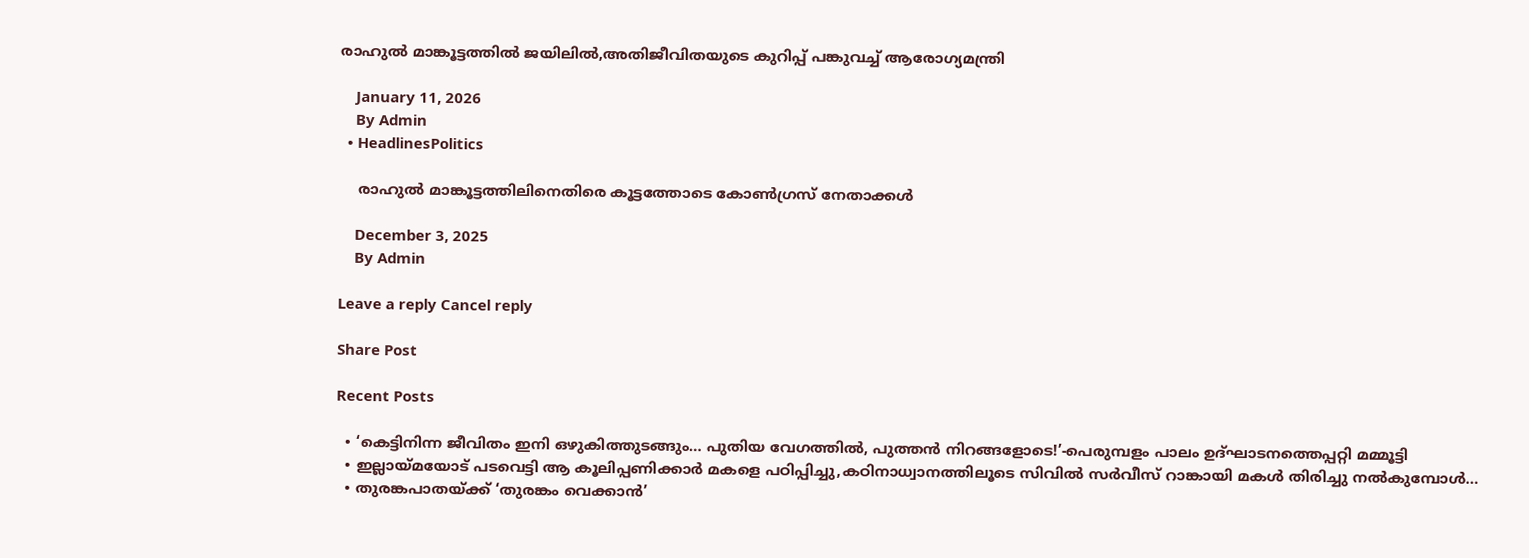രാഹുൽ മാങ്കൂട്ടത്തിൽ ജയിലിൽ,അതിജീവിതയുടെ കുറിപ്പ് പങ്കുവച്ച് ആരോഗ്യമന്ത്രി

    January 11, 2026
    By Admin
  • HeadlinesPolitics

    രാഹുൽ മാങ്കൂട്ടത്തിലിനെതിരെ കൂട്ടത്തോടെ കോൺഗ്രസ് നേതാക്കൾ

    December 3, 2025
    By Admin

Leave a reply Cancel reply

Share Post

Recent Posts

  • ‘കെട്ടിനിന്ന ജീവിതം ഇനി ഒഴുകിത്തുടങ്ങും… പുതിയ വേഗത്തിൽ, പുത്തൻ നിറങ്ങളോടെ!’-പെരുമ്പളം പാലം ഉദ്ഘാടനത്തെപ്പറ്റി മമ്മൂട്ടി
  • ഇല്ലായ്മയോട് പടവെട്ടി ആ കൂലിപ്പണിക്കാർ മകളെ പഠിപ്പിച്ചു,കഠിനാധ്വാനത്തിലൂടെ സിവിൽ സർവീസ് റാങ്കായി മകൾ തിരിച്ചു നൽകുമ്പോൾ…
  • തുരങ്കപാതയ്ക്ക് ‘തുരങ്കം വെക്കാൻ’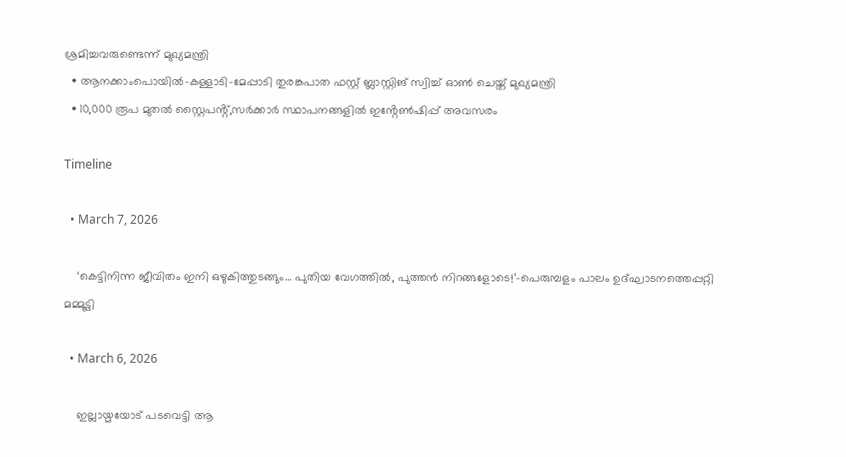ശ്രമിച്ചവരുണ്ടെന്ന് മുഖ്യമന്ത്രി
  • ആനക്കാംപൊയിൽ-കള്ളാടി-മേപ്പാടി തുരങ്കപാത ഫസ്റ്റ് ബ്ലാസ്റ്റിങ് സ്വിച്ച് ഓൺ ചെയ്ത് മുഖ്യമന്ത്രി
  • 10,000 രൂപ മുതൽ സ്റ്റൈപൻ്റ്,സർക്കാർ സ്ഥാപനങ്ങളിൽ ഇൻ്റേൺഷിപ്പ് അവസരം

Timeline

  • March 7, 2026

    ‘കെട്ടിനിന്ന ജീവിതം ഇനി ഒഴുകിത്തുടങ്ങും… പുതിയ വേഗത്തിൽ, പുത്തൻ നിറങ്ങളോടെ!’-പെരുമ്പളം പാലം ഉദ്ഘാടനത്തെപ്പറ്റി മമ്മൂട്ടി

  • March 6, 2026

    ഇല്ലായ്മയോട് പടവെട്ടി ആ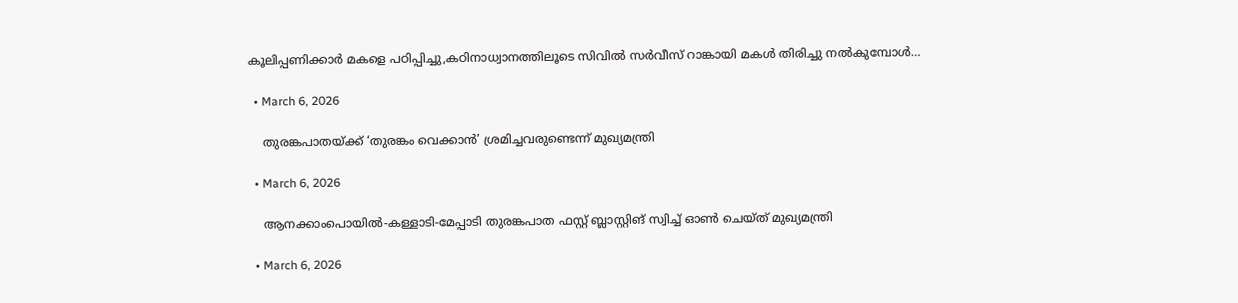കൂലിപ്പണിക്കാർ മകളെ പഠിപ്പിച്ചു,കഠിനാധ്വാനത്തിലൂടെ സിവിൽ സർവീസ് റാങ്കായി മകൾ തിരിച്ചു നൽകുമ്പോൾ…

  • March 6, 2026

    തുരങ്കപാതയ്ക്ക് ‘തുരങ്കം വെക്കാൻ’ ശ്രമിച്ചവരുണ്ടെന്ന് മുഖ്യമന്ത്രി

  • March 6, 2026

    ആനക്കാംപൊയിൽ-കള്ളാടി-മേപ്പാടി തുരങ്കപാത ഫസ്റ്റ് ബ്ലാസ്റ്റിങ് സ്വിച്ച് ഓൺ ചെയ്ത് മുഖ്യമന്ത്രി

  • March 6, 2026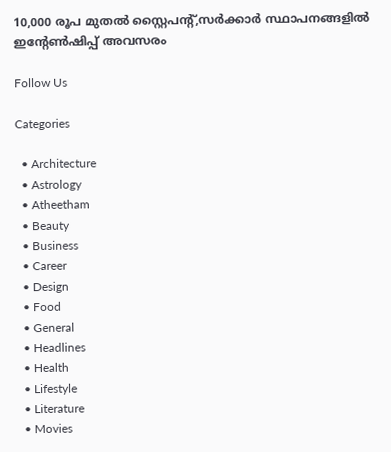10,000 രൂപ മുതൽ സ്റ്റൈപൻ്റ്,സർക്കാർ സ്ഥാപനങ്ങളിൽ ഇൻ്റേൺഷിപ്പ് അവസരം

Follow Us

Categories

  • Architecture
  • Astrology
  • Atheetham
  • Beauty
  • Business
  • Career
  • Design
  • Food
  • General
  • Headlines
  • Health
  • Lifestyle
  • Literature
  • Movies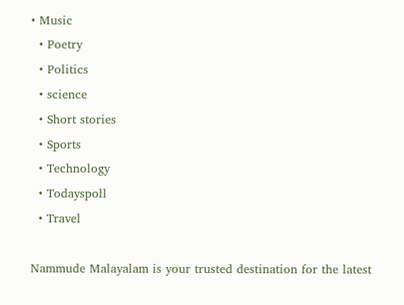• Music
  • Poetry
  • Politics
  • science
  • Short stories
  • Sports
  • Technology
  • Todayspoll
  • Travel

Nammude Malayalam is your trusted destination for the latest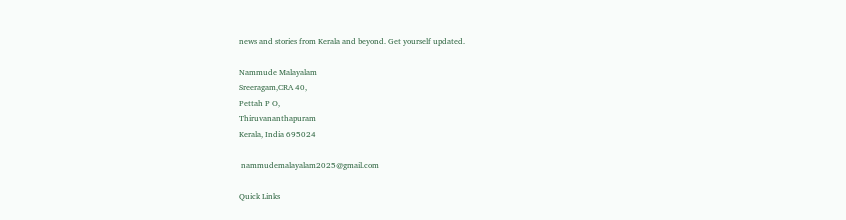news and stories from Kerala and beyond. Get yourself updated.

Nammude Malayalam
Sreeragam,CRA 40,
Pettah P O,
Thiruvananthapuram
Kerala, India 695024

 nammudemalayalam2025@gmail.com

Quick Links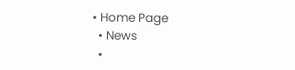• Home Page
  • News
  •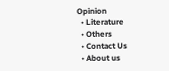Opinion
  • Literature
  • Others
  • Contact Us
  • About us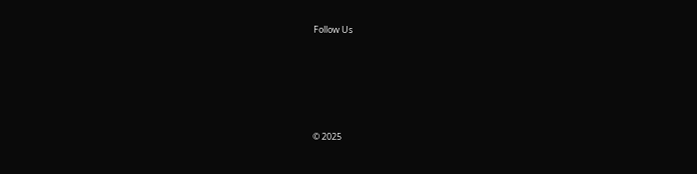Follow Us






© 2025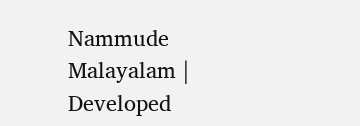Nammude Malayalam | Developed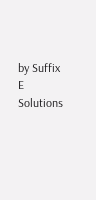by Suffix E Solutions